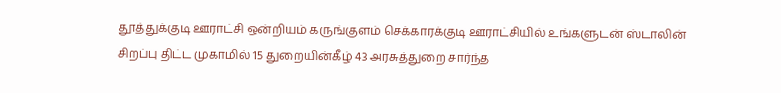தூத்துக்குடி ஊராட்சி ஒன்றியம் கருங்குளம் செக்காரக்குடி ஊராட்சியில் உங்களுடன் ஸ்டாலின் சிறப்பு திட்ட முகாமில் 15 துறையின்கீழ் 43 அரசுத்துறை சார்ந்த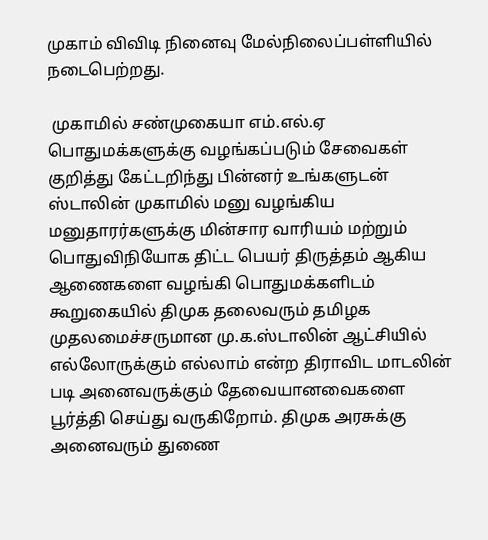முகாம் விவிடி நினைவு மேல்நிலைப்பள்ளியில் நடைபெற்றது.

 முகாமில் சண்முகையா எம்.எல்.ஏ பொதுமக்களுக்கு வழங்கப்படும் சேவைகள் குறித்து கேட்டறிந்து பின்னர் உங்களுடன் ஸ்டாலின் முகாமில் மனு வழங்கிய மனுதாரர்களுக்கு மின்சார வாரியம் மற்றும் பொதுவிநியோக திட்ட பெயர் திருத்தம் ஆகிய ஆணைகளை வழங்கி பொதுமக்களிடம் கூறுகையில் திமுக தலைவரும் தமிழக முதலமைச்சருமான மு.க.ஸ்டாலின் ஆட்சியில் எல்லோருக்கும் எல்லாம் என்ற திராவிட மாடலின் படி அனைவருக்கும் தேவையானவைகளை பூர்த்தி செய்து வருகிறோம். திமுக அரசுக்கு அனைவரும் துணை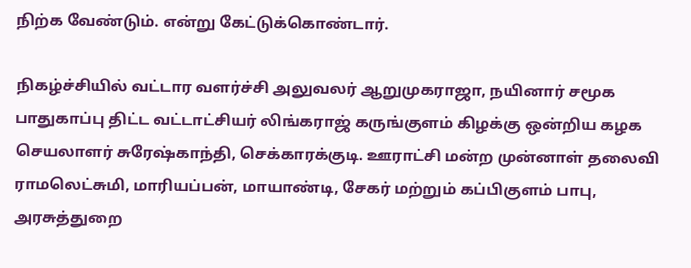நிற்க வேண்டும். என்று கேட்டுக்கொண்டார்.

நிகழ்ச்சியில் வட்டார வளர்ச்சி அலுவலர் ஆறுமுகராஜா, நயினார் சமூக பாதுகாப்பு திட்ட வட்டாட்சியர் லிங்கராஜ் கருங்குளம் கிழக்கு ஒன்றிய கழக செயலாளர் சுரேஷ்காந்தி, செக்காரக்குடி. ஊராட்சி மன்ற முன்னாள் தலைவி ராமலெட்சுமி, மாரியப்பன், மாயாண்டி, சேகர் மற்றும் கப்பிகுளம் பாபு, அரசுத்துறை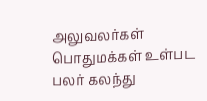அலுவலர்கள் பொதுமக்கள் உள்பட பலர் கலந்து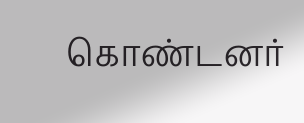கொண்டனர்